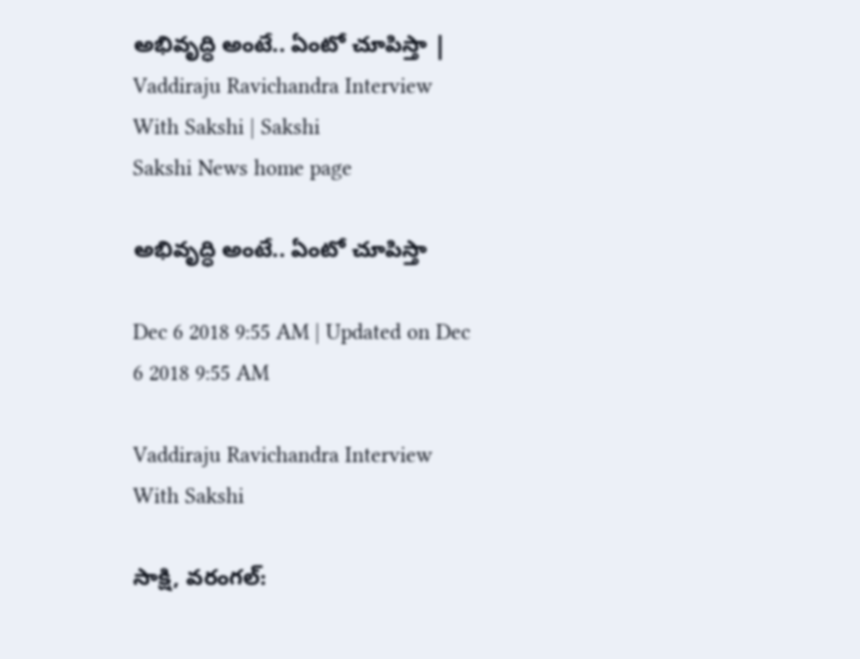అభివృద్ధి అంటే.. ఏంటో చూపిస్తా | Vaddiraju Ravichandra Interview With Sakshi | Sakshi
Sakshi News home page

అభివృద్ధి అంటే.. ఏంటో చూపిస్తా

Dec 6 2018 9:55 AM | Updated on Dec 6 2018 9:55 AM

Vaddiraju Ravichandra Interview With Sakshi

సాక్షి, వరంగల్‌: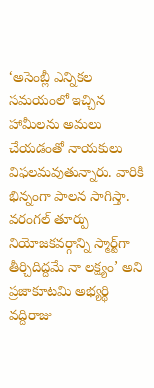‘అసెంబ్లీ ఎన్నికల సమయంలో ఇచ్చిన హామీలను అమలు చేయడంతో నాయకులు విఫలమవుతున్నారు. వారికి భిన్నంగా పాలన సాగిస్తా. వరంగల్‌ తూర్పు నియోజకవర్గాన్ని స్మార్ట్‌గా తీర్చిదిద్దమే నా లక్ష్యం’ అని ప్రజాకూటమి అభ్యర్థి వద్దిరాజు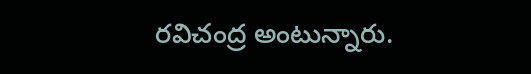రవిచంద్ర అంటున్నారు.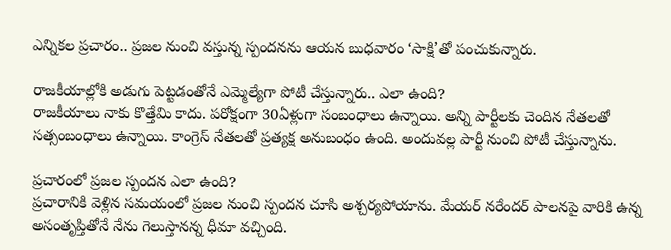ఎన్నికల ప్రచారం.. ప్రజల నుంచి వస్తున్న స్పందనను ఆయన బుధవారం ‘సాక్షి’తో పంచుకున్నారు.

రాజకీయాల్లోకి అడుగు పెట్టడంతోనే ఎమ్మెల్యేగా పోటీ చేస్తున్నారు.. ఎలా ఉంది?
రాజకీయాలు నాకు కొత్తేమి కాదు. పరోక్షంగా 30ఏళ్లుగా సంబంధాలు ఉన్నాయి. అన్ని పార్టీలకు చెందిన నేతలతో సత్సంబంధాలు ఉన్నాయి. కాంగ్రెస్‌ నేతలతో ప్రత్యక్ష అనుబంధం ఉంది. అందువల్ల పార్టీ నుంచి పోటీ చేస్తున్నాను.

ప్రచారంలో ప్రజల స్పందన ఎలా ఉంది?
ప్రచారానికి వెళ్లిన సమయంలో ప్రజల నుంచి స్పందన చూసి అశ్చర్యపోయాను. మేయర్‌ నరేందర్‌ పాలనపై వారికి ఉన్న అసంతృప్తితోనే నేను గెలుస్తానన్న ధీమా వచ్చింది.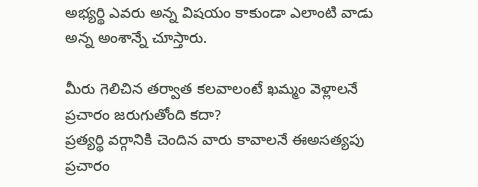అభ్యర్థి ఎవరు అన్న విషయం కాకుండా ఎలాంటి వాడు అన్న అంశాన్నే చూస్తారు.

మీరు గెలిచిన తర్వాత కలవాలంటే ఖమ్మం వెళ్లాలనే ప్రచారం జరుగుతోంది కదా?
ప్రత్యర్థి వర్గానికి చెందిన వారు కావాలనే ఈఅసత్యపు ప్రచారం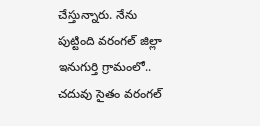చేస్తున్నారు. నేను పుట్టింది వరంగల్‌ జిల్లా ఇనుగుర్తి గ్రామంలో.. చదువు సైతం వరంగల్‌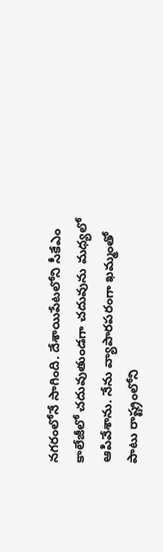నగరంలోనే సాగింది. దేశాయిపేటలోని సీకేఎం కాలేజీలో చదువుతుండగా చదువును మధ్యలో ఆపివేశాను. నేను వ్యాపారపరంగా ఖమ్మంతో పాటు రాష్ట్రంలోని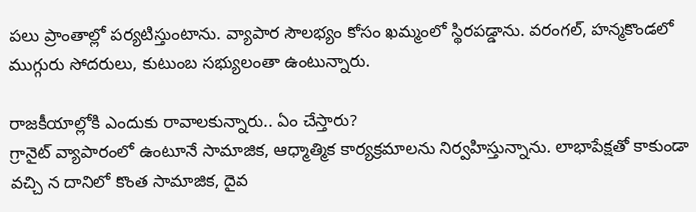పలు ప్రాంతాల్లో పర్యటిస్తుంటాను. వ్యాపార సౌలభ్యం కోసం ఖమ్మంలో స్థిరపడ్డాను. వరంగల్, హన్మకొండలో ముగ్గురు సోదరులు, కుటుంబ సభ్యులంతా ఉంటున్నారు.

రాజకీయాల్లోకి ఎందుకు రావాలకున్నారు.. ఏం చేస్తారు?
గ్రానైట్‌ వ్యాపారంలో ఉంటూనే సామాజిక, ఆధ్మాత్మిక కార్యక్రమాలను నిర్వహిస్తున్నాను. లాభాపేక్షతో కాకుండా వచ్చి న దానిలో కొంత సామాజిక, దైవ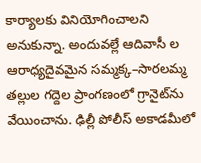కార్యాలకు వినియోగించాలని అనుకున్నా. అందువల్లే ఆదివాసీ ల ఆరాధ్యదైవమైన సమ్మక్క–సారలమ్మ తల్లుల గద్దెల ప్రాంగణంలో గ్రానైట్‌ను వేయించాను. ఢిల్లీ పోలీస్‌ అకాడమీలో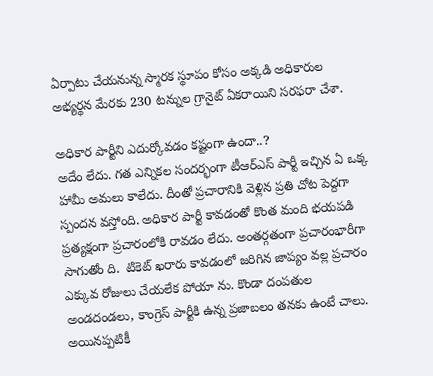ఏర్పాటు చేయనున్న స్మారక స్థూపం కోసం అక్కడి అధికారుల అభ్యర్థన మేరకు 230 టన్నుల గ్రానైట్‌ ఏకరాయిని సరఫరా చేశా.

అధికార పార్టీని ఎదుర్కోవడం కష్టంగా ఉందా..?
అదేం లేదు. గత ఎన్నికల సందర్భంగా టీఆర్‌ఎస్‌ పార్టీ ఇచ్చిన ఏ ఒక్క హామీ అమలు కాలేదు. దీంతో ప్రచారానికి వెళ్లిన ప్రతి చోట పెద్దగా స్పందన వస్తోంది. అధికార పార్టీ కావడంతో కొంత మంది భయపడి ప్రత్యక్షంగా ప్రచారంలోకి రావడం లేదు. అంతర్గతంగా ప్రచారంభారీగా సాగుతోం ది.  టికెట్‌ ఖరారు కావడంలో జరిగిన జాప్యం వల్ల ప్రచారం ఎక్కువ రోజులు చేయలేక పోయా ను. కొండా దంపతుల అండదండలు, కాంగ్రెస్‌ పార్టీకి ఉన్న ప్రజాబలం తనకు ఉంటే చాలు. అయినప్పటికీ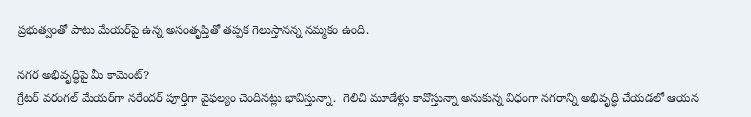ప్రభుత్వంతో పాటు మేయర్‌పై ఉన్న అసంతృప్తితో తప్పక గెలుస్తానన్న నమ్మకం ఉంది.

నగర అభివృద్ధిపై మీ కామెంట్‌?
గ్రేటర్‌ వరంగల్‌ మేయర్‌గా నరేందర్‌ పూర్తిగా వైఫల్యం చెందినట్లు భావిస్తున్నా.  గెలిచి మూడేళ్లు కావొస్తున్నా అనుకున్న విధంగా నగరాన్ని అభివృద్ధి చేయడలో ఆయన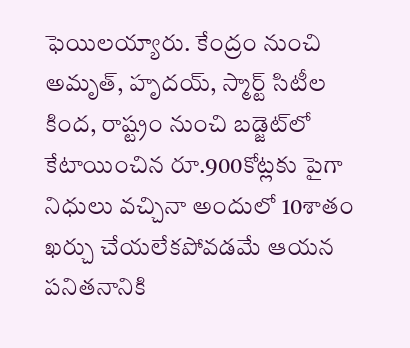ఫెయిలయ్యారు. కేంద్రం నుంచి అమృత్, హృదయ్, స్మార్ట్‌ సిటీల కింద, రాష్ట్రం నుంచి బడ్జెట్‌లో కేటాయించిన రూ.900కోట్లకు పైగా నిధులు వచ్చినా అందులో 10శాతం  ఖర్చు చేయలేకపోవడమే ఆయన పనితనానికి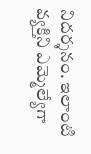నిదర్శనం. ఇలాంటి వ్యక్తిని ఎమ్మెల్యేగా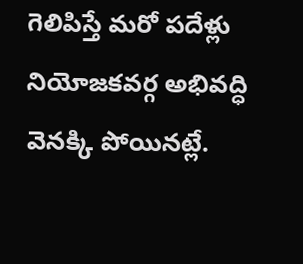గెలిపిస్తే మరో పదేళ్లు నియోజకవర్గ అభివద్ధి వెనక్కి పోయినట్లే.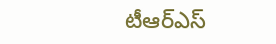టీఆర్‌ఎస్‌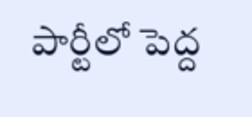పార్టీలో పెద్ద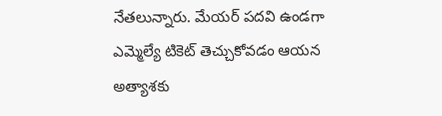నేతలున్నారు. మేయర్‌ పదవి ఉండగా ఎమ్మెల్యే టికెట్‌ తెచ్చుకోవడం ఆయన అత్యాశకు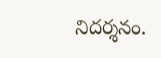నిదర్శనం.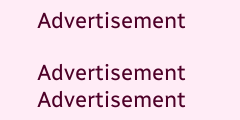Advertisement

Advertisement
Advertisement